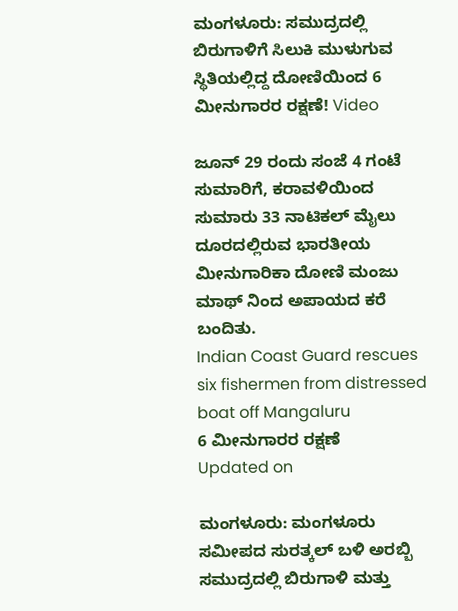ಮಂಗಳೂರು: ಸಮುದ್ರದಲ್ಲಿ ಬಿರುಗಾಳಿಗೆ ಸಿಲುಕಿ ಮುಳುಗುವ ಸ್ಥಿತಿಯಲ್ಲಿದ್ದ ದೋಣಿಯಿಂದ 6 ಮೀನುಗಾರರ ರಕ್ಷಣೆ! Video

ಜೂನ್ 29 ರಂದು ಸಂಜೆ 4 ಗಂಟೆ ಸುಮಾರಿಗೆ, ಕರಾವಳಿಯಿಂದ ಸುಮಾರು 33 ನಾಟಿಕಲ್ ಮೈಲು ದೂರದಲ್ಲಿರುವ ಭಾರತೀಯ ಮೀನುಗಾರಿಕಾ ದೋಣಿ ಮಂಜು ಮಾಥ್ ನಿಂದ ಅಪಾಯದ ಕರೆ ಬಂದಿತು.
Indian Coast Guard rescues six fishermen from distressed boat off Mangaluru
6 ಮೀನುಗಾರರ ರಕ್ಷಣೆ
Updated on

ಮಂಗಳೂರು: ಮಂಗಳೂರು ಸಮೀಪದ ಸುರತ್ಕಲ್ ಬಳಿ ಅರಬ್ಬಿ ಸಮುದ್ರದಲ್ಲಿ ಬಿರುಗಾಳಿ ಮತ್ತು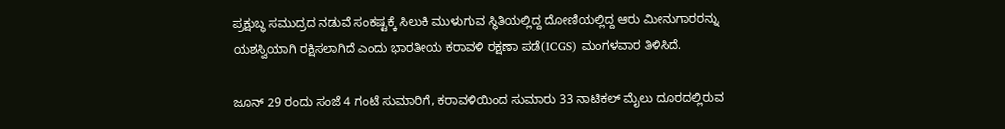ಪ್ರಕ್ಷುಬ್ಧ ಸಮುದ್ರದ ನಡುವೆ ಸಂಕಷ್ಟಕ್ಕೆ ಸಿಲುಕಿ ಮುಳುಗುವ ಸ್ಥಿತಿಯಲ್ಲಿದ್ದ ದೋಣಿಯಲ್ಲಿದ್ದ ಆರು ಮೀನುಗಾರರನ್ನು ಯಶಸ್ವಿಯಾಗಿ ರಕ್ಷಿಸಲಾಗಿದೆ ಎಂದು ಭಾರತೀಯ ಕರಾವಳಿ ರಕ್ಷಣಾ ಪಡೆ(ICGS) ಮಂಗಳವಾರ ತಿಳಿಸಿದೆ.

ಜೂನ್ 29 ರಂದು ಸಂಜೆ 4 ಗಂಟೆ ಸುಮಾರಿಗೆ, ಕರಾವಳಿಯಿಂದ ಸುಮಾರು 33 ನಾಟಿಕಲ್ ಮೈಲು ದೂರದಲ್ಲಿರುವ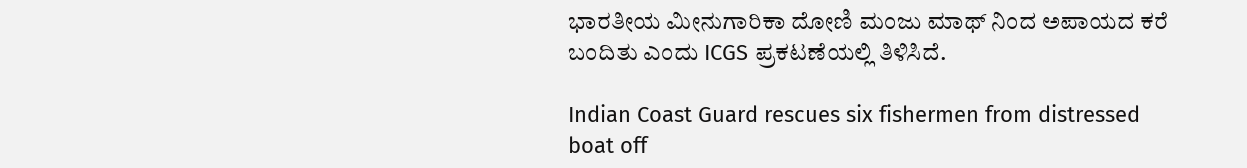ಭಾರತೀಯ ಮೀನುಗಾರಿಕಾ ದೋಣಿ ಮಂಜು ಮಾಥ್ ನಿಂದ ಅಪಾಯದ ಕರೆ ಬಂದಿತು ಎಂದು ICGS ಪ್ರಕಟಣೆಯಲ್ಲಿ ತಿಳಿಸಿದೆ.

Indian Coast Guard rescues six fishermen from distressed boat off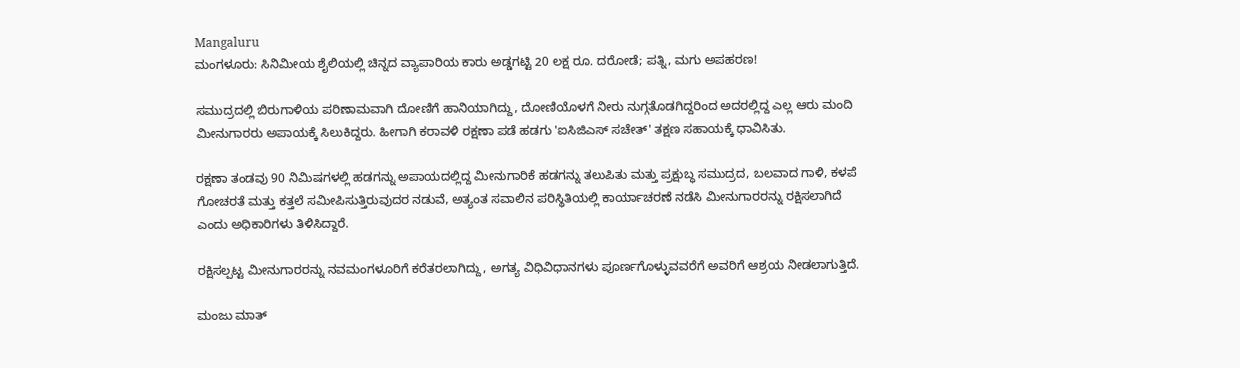Mangaluru
ಮಂಗಳೂರು: ಸಿನಿಮೀಯ ಶೈಲಿಯಲ್ಲಿ ಚಿನ್ನದ ವ್ಯಾಪಾರಿಯ ಕಾರು ಅಡ್ಡಗಟ್ಟಿ 20 ಲಕ್ಷ ರೂ. ದರೋಡೆ; ಪತ್ನಿ, ಮಗು ಅಪಹರಣ!

ಸಮುದ್ರದಲ್ಲಿ ಬಿರುಗಾಳಿಯ ಪರಿಣಾಮವಾಗಿ ದೋಣಿಗೆ ಹಾನಿಯಾಗಿದ್ದು, ದೋಣಿಯೊಳಗೆ ನೀರು ನುಗ್ಗತೊಡಗಿದ್ದರಿಂದ ಅದರಲ್ಲಿದ್ದ ಎಲ್ಲ ಆರು ಮಂದಿ ಮೀನುಗಾರರು ಅಪಾಯಕ್ಕೆ ಸಿಲುಕಿದ್ದರು. ಹೀಗಾಗಿ ಕರಾವಳಿ ರಕ್ಷಣಾ ಪಡೆ ಹಡಗು 'ಐಸಿಜಿಎಸ್ ಸಚೇತ್' ತಕ್ಷಣ ಸಹಾಯಕ್ಕೆ ಧಾವಿಸಿತು.

ರಕ್ಷಣಾ ತಂಡವು 90 ನಿಮಿಷಗಳಲ್ಲಿ ಹಡಗನ್ನು ಅಪಾಯದಲ್ಲಿದ್ದ ಮೀನುಗಾರಿಕೆ ಹಡಗನ್ನು ತಲುಪಿತು ಮತ್ತು ಪ್ರಕ್ಷುಬ್ಧ ಸಮುದ್ರದ, ಬಲವಾದ ಗಾಳಿ, ಕಳಪೆ ಗೋಚರತೆ ಮತ್ತು ಕತ್ತಲೆ ಸಮೀಪಿಸುತ್ತಿರುವುದರ ನಡುವೆ, ಅತ್ಯಂತ ಸವಾಲಿನ ಪರಿಸ್ಥಿತಿಯಲ್ಲಿ ಕಾರ್ಯಾಚರಣೆ ನಡೆಸಿ ಮೀನುಗಾರರನ್ನು ರಕ್ಷಿಸಲಾಗಿದೆ ಎಂದು ಅಧಿಕಾರಿಗಳು ತಿಳಿಸಿದ್ದಾರೆ.

ರಕ್ಷಿಸಲ್ಪಟ್ಟ ಮೀನುಗಾರರನ್ನು ನವಮಂಗಳೂರಿಗೆ ಕರೆತರಲಾಗಿದ್ದು, ಅಗತ್ಯ ವಿಧಿವಿಧಾನಗಳು ಪೂರ್ಣಗೊಳ್ಳುವವರೆಗೆ ಅವರಿಗೆ ಆಶ್ರಯ ನೀಡಲಾಗುತ್ತಿದೆ.

ಮಂಜು ಮಾತ್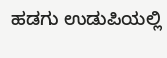ಹಡಗು ಉಡುಪಿಯಲ್ಲಿ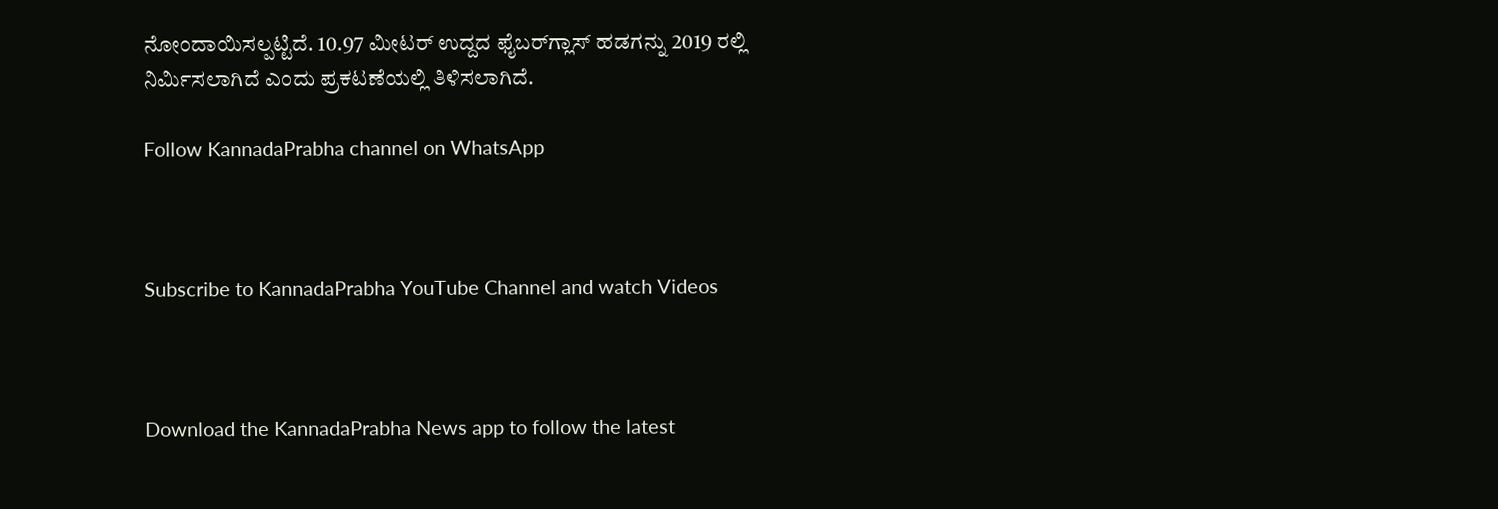ನೋಂದಾಯಿಸಲ್ಪಟ್ಟಿದೆ. 10.97 ಮೀಟರ್ ಉದ್ದದ ಫೈಬರ್‌ಗ್ಲಾಸ್ ಹಡಗನ್ನು 2019 ರಲ್ಲಿ ನಿರ್ಮಿಸಲಾಗಿದೆ ಎಂದು ಪ್ರಕಟಣೆಯಲ್ಲಿ ತಿಳಿಸಲಾಗಿದೆ.

Follow KannadaPrabha channel on WhatsApp



Subscribe to KannadaPrabha YouTube Channel and watch Videos



Download the KannadaPrabha News app to follow the latest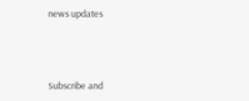news updates



Subscribe and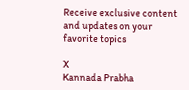Receive exclusive content and updates on your favorite topics

X
Kannada Prabha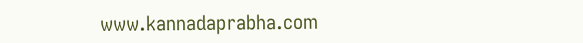www.kannadaprabha.com